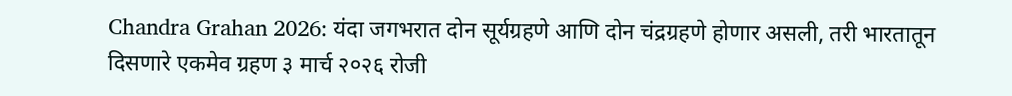Chandra Grahan 2026: यंदा जगभरात दोन सूर्यग्रहणे आणि दोन चंद्रग्रहणे होणार असली, तरी भारतातून दिसणारे एकमेव ग्रहण ३ मार्च २०२६ रोजी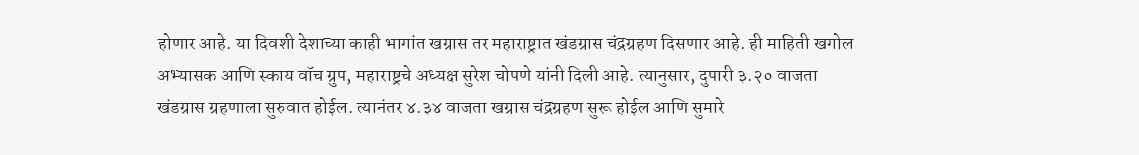होणार आहे. या दिवशी देशाच्या काही भागांत खग्रास तर महाराष्ट्रात खंडग्रास चंद्रग्रहण दिसणार आहे. ही माहिती खगोल अभ्यासक आणि स्काय वॉच ग्रुप, महाराष्ट्रचे अध्यक्ष सुरेश चोपणे यांनी दिली आहे. त्यानुसार, दुपारी ३.२० वाजता खंडग्रास ग्रहणाला सुरुवात होईल. त्यानंतर ४.३४ वाजता खग्रास चंद्रग्रहण सुरू होईल आणि सुमारे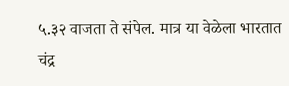५.३२ वाजता ते संपेल. मात्र या वेळेला भारतात चंद्र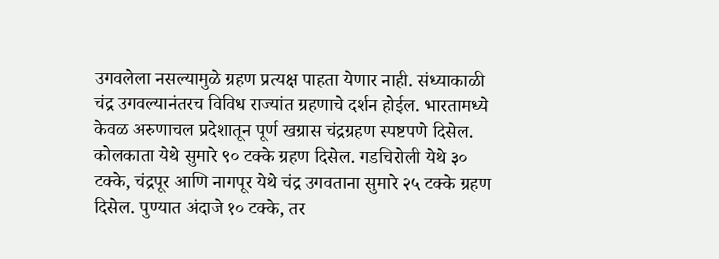उगवलेला नसल्यामुळे ग्रहण प्रत्यक्ष पाहता येणार नाही. संध्याकाळी चंद्र उगवल्यानंतरच विविध राज्यांत ग्रहणाचे दर्शन होईल. भारतामध्ये केवळ अरुणाचल प्रदेशातून पूर्ण खग्रास चंद्रग्रहण स्पष्टपणे दिसेल. कोलकाता येथे सुमारे ९० टक्के ग्रहण दिसेल. गडचिरोली येथे ३० टक्के, चंद्रपूर आणि नागपूर येथे चंद्र उगवताना सुमारे २५ टक्के ग्रहण दिसेल. पुण्यात अंदाजे १० टक्के, तर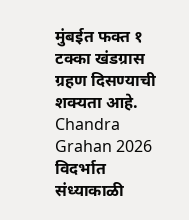मुंबईत फक्त १ टक्का खंडग्रास ग्रहण दिसण्याची शक्यता आहे. Chandra Grahan 2026 विदर्भात संध्याकाळी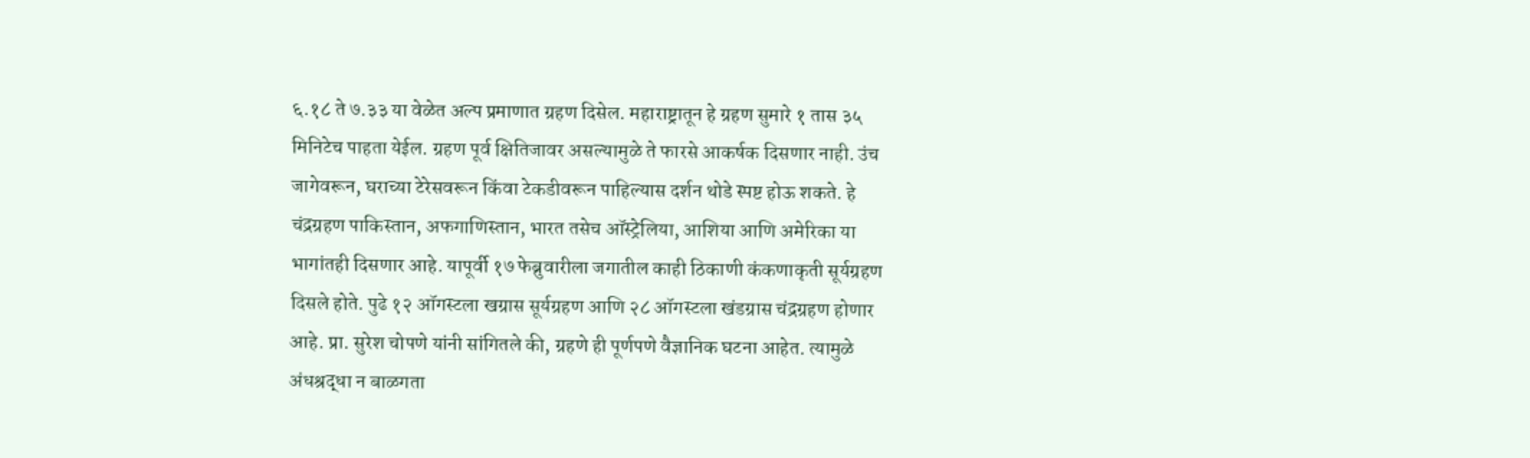६.१८ ते ७.३३ या वेळेत अल्प प्रमाणात ग्रहण दिसेल. महाराष्ट्रातून हे ग्रहण सुमारे १ तास ३५ मिनिटेच पाहता येईल. ग्रहण पूर्व क्षितिजावर असल्यामुळे ते फारसे आकर्षक दिसणार नाही. उंच जागेवरून, घराच्या टेरेसवरून किंवा टेकडीवरून पाहिल्यास दर्शन थोडे स्पष्ट होऊ शकते. हे चंद्रग्रहण पाकिस्तान, अफगाणिस्तान, भारत तसेच ऑस्ट्रेलिया, आशिया आणि अमेरिका या भागांतही दिसणार आहे. यापूर्वी १७ फेब्रुवारीला जगातील काही ठिकाणी कंकणाकृती सूर्यग्रहण दिसले होते. पुढे १२ ऑगस्टला खग्रास सूर्यग्रहण आणि २८ ऑगस्टला खंडग्रास चंद्रग्रहण होणार आहे. प्रा. सुरेश चोपणे यांनी सांगितले की, ग्रहणे ही पूर्णपणे वैज्ञानिक घटना आहेत. त्यामुळे अंधश्रद्धा न बाळगता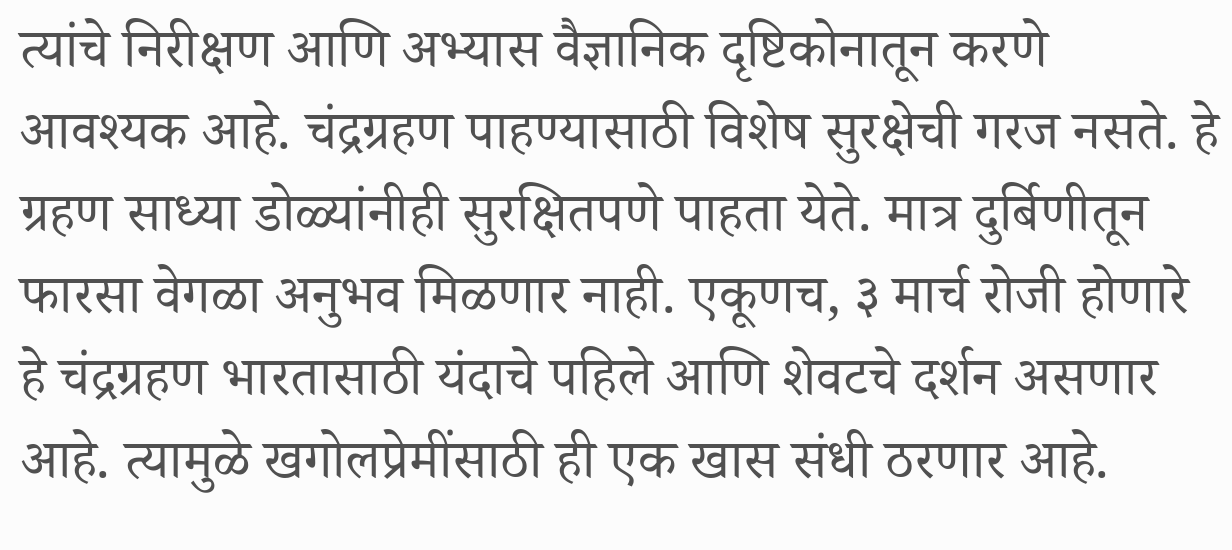त्यांचे निरीक्षण आणि अभ्यास वैज्ञानिक दृष्टिकोनातून करणे आवश्यक आहे. चंद्रग्रहण पाहण्यासाठी विशेष सुरक्षेची गरज नसते. हे ग्रहण साध्या डोळ्यांनीही सुरक्षितपणे पाहता येते. मात्र दुर्बिणीतून फारसा वेगळा अनुभव मिळणार नाही. एकूणच, ३ मार्च रोजी होणारे हे चंद्रग्रहण भारतासाठी यंदाचे पहिले आणि शेवटचे दर्शन असणार आहे. त्यामुळे खगोलप्रेमींसाठी ही एक खास संधी ठरणार आहे.